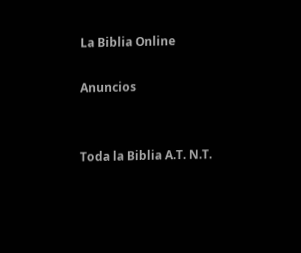La Biblia Online

Anuncios


Toda la Biblia A.T. N.T.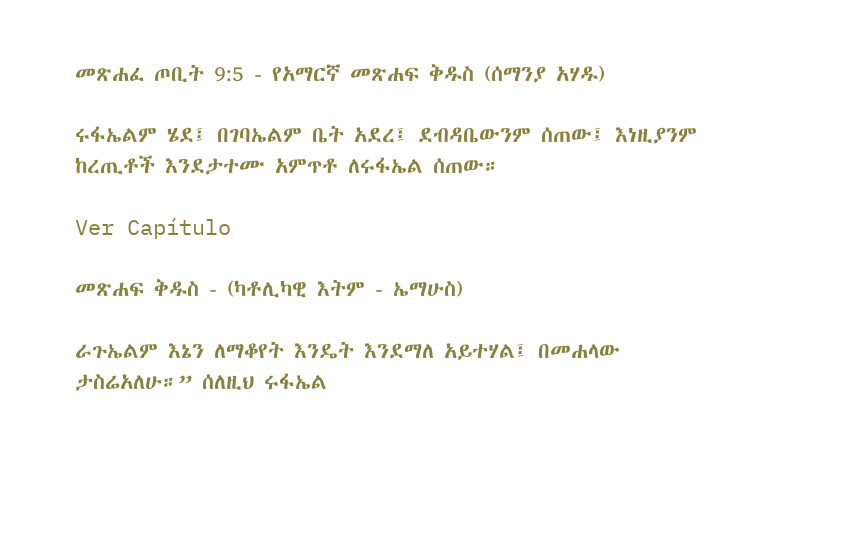መጽሐፈ ጦቢት 9:5 - የአማርኛ መጽሐፍ ቅዱስ (ሰማንያ አሃዱ)

ሩፋኤልም ሄደ፤ በገባኤልም ቤት አደረ፤ ደብዳቤውንም ሰጠው፤ እነዚያንም ከረጢቶች እንደታተሙ አምጥቶ ለሩፋኤል ሰጠው።

Ver Capítulo

መጽሐፍ ቅዱስ - (ካቶሊካዊ እትም - ኤማሁስ)

ራጉኤልም እኔን ለማቆየት እንዴት እንደማለ አይተሃል፤ በመሐላው ታስሬአለሁ።” ሰለዚህ ሩፋኤል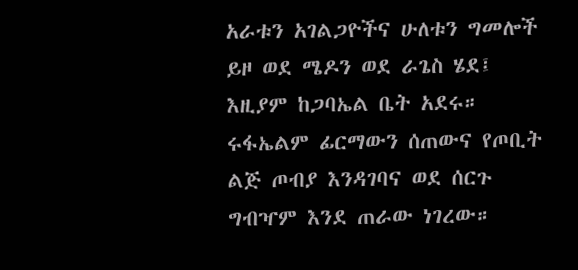አራቱን አገልጋዮችና ሁለቱን ግመሎች ይዞ ወደ ሜዶን ወደ ራጌስ ሄደ፤ እዚያም ከጋባኤል ቤት አደሩ። ሩፋኤልም ፊርማውን ሰጠውና የጦቢት ልጅ ጦብያ እንዳገባና ወደ ሰርጉ ግብዣም እንደ ጠራው ነገረው።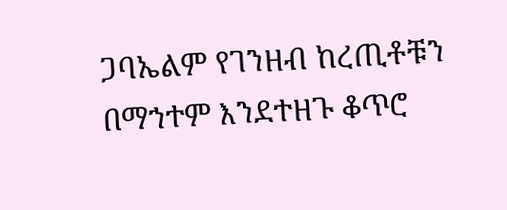ጋባኤልም የገንዘብ ከረጢቶቹን በማኀተም እንደተዘጉ ቆጥሮ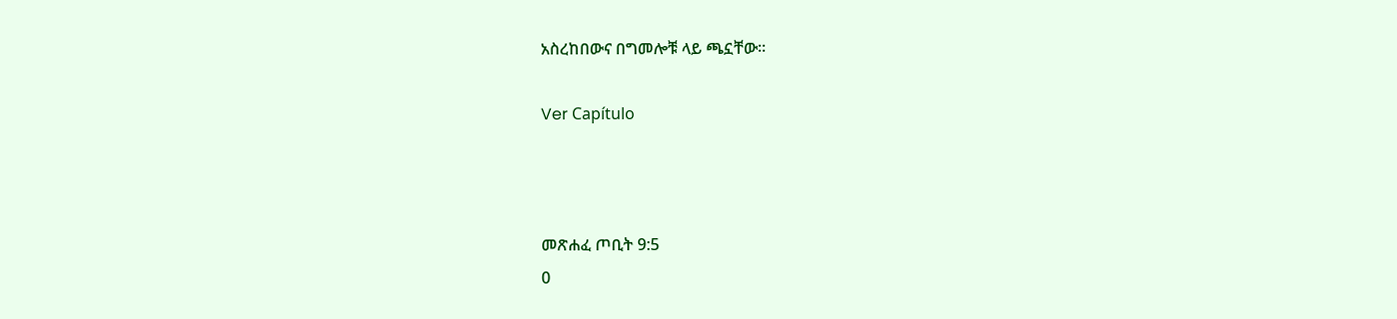አስረከበውና በግመሎቹ ላይ ጫኗቸው።

Ver Capítulo



መጽሐፈ ጦቢት 9:5
0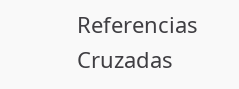Referencias Cruzadas